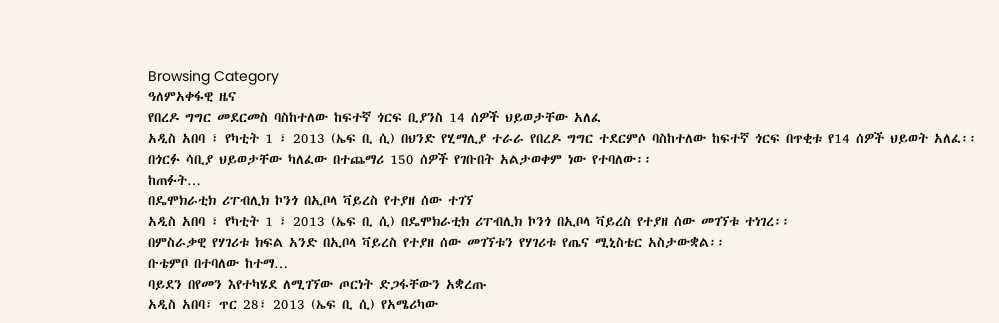Browsing Category
ዓለምአቀፋዊ ዜና
የበረዶ ግግር መደርመስ ባስከተለው ከፍተኛ ጎርፍ ቢያንስ 14 ሰዎች ህይወታቸው አለፈ
አዲስ አበባ ፣ የካቲት 1 ፣ 2013 (ኤፍ ቢ ሲ) በህንድ የሂማሊያ ተራራ የበረዶ ግግር ተደርምሶ ባስከተለው ከፍተኛ ጎርፍ በጥቂቱ የ14 ሰዎች ህይወት አለፈ፡፡
በጎርፉ ሳቢያ ህይወታቸው ካለፈው በተጨማሪ 150 ሰዎች የገቡበት አልታወቀም ነው የተባለው፡፡
ከጠፉት…
በዴሞክራቲክ ሪፐብሊክ ኮንጎ በኢቦላ ቫይረስ የተያዘ ሰው ተገኘ
አዲስ አበባ ፣ የካቲት 1 ፣ 2013 (ኤፍ ቢ ሲ) በዴሞክራቲክ ሪፐብሊክ ኮንጎ በኢቦላ ቫይረስ የተያዘ ሰው መገኘቱ ተነገረ፡፡
በምስራቃዊ የሃገሪቱ ክፍል አንድ በኢቦላ ቫይረስ የተያዘ ሰው መገኘቱን የሃገሪቱ የጤና ሚኒስቴር አስታውቋል፡፡
ቡቴምቦ በተባለው ከተማ…
ባይደን በየመን እየተካሄደ ለሚገኘው ጦርነት ድጋፋቸውን አቋረጡ
አዲስ አበባ፣ ጥር 28፣ 2013 (ኤፍ ቢ ሲ) የአሜሪካው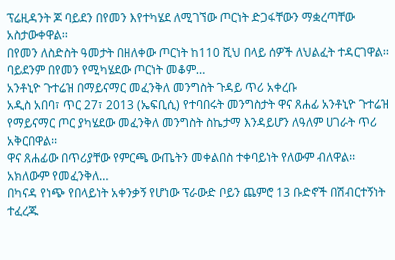ፕሬዚዳንት ጆ ባይደን በየመን እየተካሄደ ለሚገኘው ጦርነት ድጋፋቸውን ማቋረጣቸው አስታውቀዋል፡፡
በየመን ለስድስት ዓመታት በዘለቀው ጦርነት ከ110 ሺህ በላይ ሰዎች ለህልፈት ተዳርገዋል፡፡
ባይደንም በየመን የሚካሄደው ጦርነት መቆም…
አንቶኒዮ ጉተሬዝ በማይናማር መፈንቅለ መንግስት ጉዳይ ጥሪ አቀረቡ
አዲስ አበባ፣ ጥር 27፣ 2013 (ኤፍቢሲ) የተባበሩት መንግስታት ዋና ጸሐፊ አንቶኒዮ ጉተሬዝ የማይናማር ጦር ያካሄደው መፈንቅለ መንግስት ስኬታማ እንዳይሆን ለዓለም ሀገራት ጥሪ አቅርበዋል፡፡
ዋና ጸሐፊው በጥሪያቸው የምርጫ ውጤትን መቀልበስ ተቀባይነት የለውም ብለዋል፡፡
አክለውም የመፈንቅለ…
በካናዳ የነጭ የበላይነት አቀንቃኝ የሆነው ፕራውድ ቦይን ጨምሮ 13 ቡድኖች በሽብርተኝነት ተፈረጁ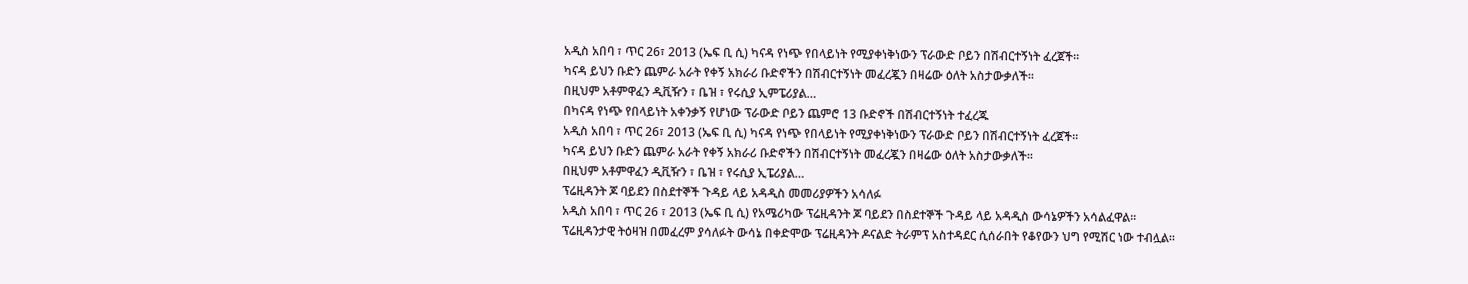አዲስ አበባ ፣ ጥር 26፣ 2013 (ኤፍ ቢ ሲ) ካናዳ የነጭ የበላይነት የሚያቀነቅነውን ፕራውድ ቦይን በሽብርተኝነት ፈረጀች።
ካናዳ ይህን ቡድን ጨምራ አራት የቀኝ አክራሪ ቡድኖችን በሽብርተኝነት መፈረጇን በዛሬው ዕለት አስታውቃለች።
በዚህም አቶምዋፈን ዲቪዥን ፣ ቤዝ ፣ የሩሲያ ኢምፔሪያል…
በካናዳ የነጭ የበላይነት አቀንቃኝ የሆነው ፕራውድ ቦይን ጨምሮ 13 ቡድኖች በሽብርተኝነት ተፈረጁ
አዲስ አበባ ፣ ጥር 26፣ 2013 (ኤፍ ቢ ሲ) ካናዳ የነጭ የበላይነት የሚያቀነቅነውን ፕራውድ ቦይን በሽብርተኝነት ፈረጀች።
ካናዳ ይህን ቡድን ጨምራ አራት የቀኝ አክራሪ ቡድኖችን በሽብርተኝነት መፈረጇን በዛሬው ዕለት አስታውቃለች።
በዚህም አቶምዋፈን ዲቪዥን ፣ ቤዝ ፣ የሩሲያ ኢፔሪያል…
ፕሬዚዳንት ጆ ባይደን በስደተኞች ጉዳይ ላይ አዳዲስ መመሪያዎችን አሳለፉ
አዲስ አበባ ፣ ጥር 26 ፣ 2013 (ኤፍ ቢ ሲ) የአሜሪካው ፕሬዚዳንት ጆ ባይደን በስደተኞች ጉዳይ ላይ አዳዲስ ውሳኔዎችን አሳልፈዋል፡፡
ፕሬዚዳንታዊ ትዕዛዝ በመፈረም ያሳለፉት ውሳኔ በቀድሞው ፕሬዚዳንት ዶናልድ ትራምፕ አስተዳደር ሲሰራበት የቆየውን ህግ የሚሽር ነው ተብሏል፡፡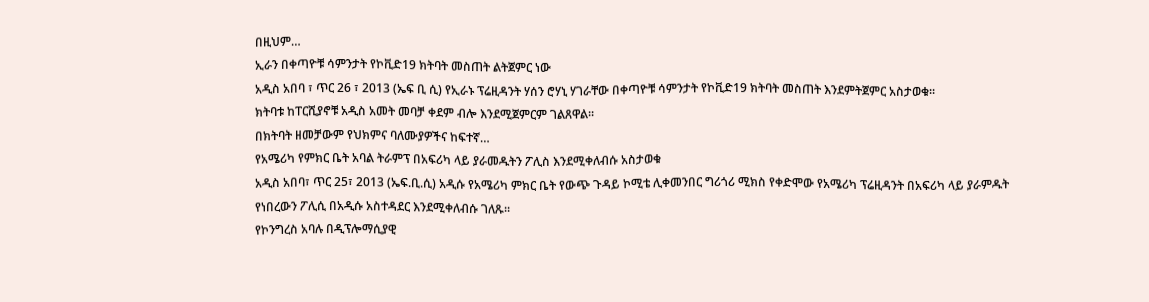በዚህም…
ኢራን በቀጣዮቹ ሳምንታት የኮቪድ19 ክትባት መስጠት ልትጀምር ነው
አዲስ አበባ ፣ ጥር 26 ፣ 2013 (ኤፍ ቢ ሲ) የኢራኑ ፕሬዚዳንት ሃሰን ሮሃኒ ሃገራቸው በቀጣዮቹ ሳምንታት የኮቪድ19 ክትባት መስጠት እንደምትጀምር አስታወቁ፡፡
ክትባቱ ከፐርሺያኖቹ አዲስ አመት መባቻ ቀደም ብሎ እንደሚጀምርም ገልጸዋል፡፡
በክትባት ዘመቻውም የህክምና ባለሙያዎችና ከፍተኛ…
የአሜሪካ የምክር ቤት አባል ትራምፕ በአፍሪካ ላይ ያራመዱትን ፖሊስ እንደሚቀለብሱ አስታወቁ
አዲስ አበባ፣ ጥር 25፣ 2013 (ኤፍ.ቢ.ሲ) አዲሱ የአሜሪካ ምክር ቤት የውጭ ጉዳይ ኮሚቴ ሊቀመንበር ግሪጎሪ ሚክስ የቀድሞው የአሜሪካ ፕሬዚዳንት በአፍሪካ ላይ ያራምዱት የነበረውን ፖሊሲ በአዲሱ አስተዳደር እንደሚቀለብሱ ገለጹ፡፡
የኮንግረስ አባሉ በዲፕሎማሲያዊ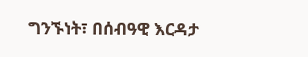ግንኙነት፣ በሰብዓዊ እርዳታ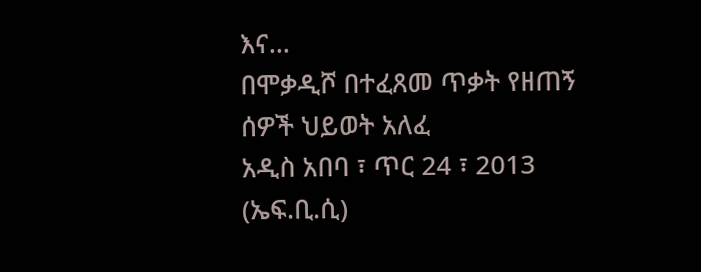እና…
በሞቃዲሾ በተፈጸመ ጥቃት የዘጠኝ ሰዎች ህይወት አለፈ
አዲስ አበባ ፣ ጥር 24 ፣ 2013 (ኤፍ.ቢ.ሲ)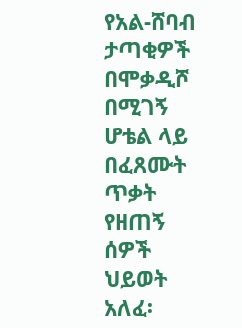የአል-ሸባብ ታጣቂዎች በሞቃዲሾ በሚገኝ ሆቴል ላይ በፈጸሙት ጥቃት የዘጠኝ ሰዎች ህይወት አለፈ፡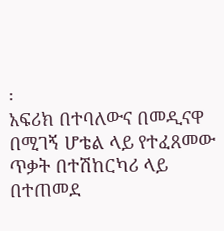፡
አፍሪክ በተባለውና በመዲናዋ በሚገኝ ሆቴል ላይ የተፈጸመው ጥቃት በተሽከርካሪ ላይ በተጠመደ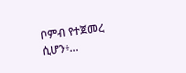ቦምብ የተጀመረ ሲሆን፥…